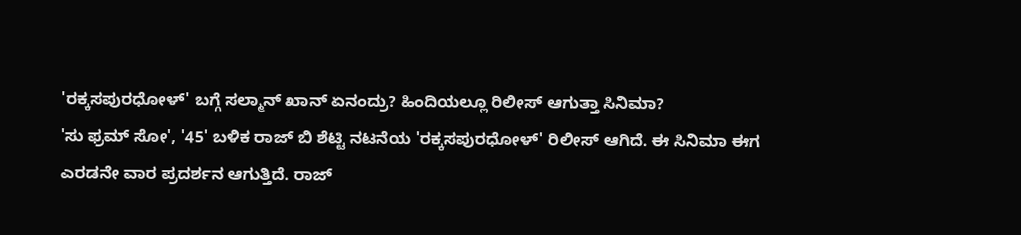'ರಕ್ಕಸಪುರಧೋಳ್' ಬಗ್ಗೆ ಸಲ್ಮಾನ್ ಖಾನ್ ಏನಂದ್ರು? ಹಿಂದಿಯಲ್ಲೂ ರಿಲೀಸ್ ಆಗುತ್ತಾ ಸಿನಿಮಾ?
'ಸು ಫ್ರಮ್ ಸೋ', '45' ಬಳಿಕ ರಾಜ್ ಬಿ ಶೆಟ್ಟಿ ನಟನೆಯ 'ರಕ್ಕಸಪುರಧೋಳ್' ರಿಲೀಸ್ ಆಗಿದೆ. ಈ ಸಿನಿಮಾ ಈಗ ಎರಡನೇ ವಾರ ಪ್ರದರ್ಶನ ಆಗುತ್ತಿದೆ. ರಾಜ್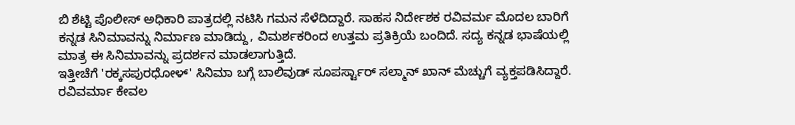ಬಿ ಶೆಟ್ಟಿ ಪೊಲೀಸ್ ಅಧಿಕಾರಿ ಪಾತ್ರದಲ್ಲಿ ನಟಿಸಿ ಗಮನ ಸೆಳೆದಿದ್ದಾರೆ. ಸಾಹಸ ನಿರ್ದೇಶಕ ರವಿವರ್ಮ ಮೊದಲ ಬಾರಿಗೆ ಕನ್ನಡ ಸಿನಿಮಾವನ್ನು ನಿರ್ಮಾಣ ಮಾಡಿದ್ದು, ವಿಮರ್ಶಕರಿಂದ ಉತ್ತಮ ಪ್ರತಿಕ್ರಿಯೆ ಬಂದಿದೆ. ಸದ್ಯ ಕನ್ನಡ ಭಾಷೆಯಲ್ಲಿ ಮಾತ್ರ ಈ ಸಿನಿಮಾವನ್ನು ಪ್ರದರ್ಶನ ಮಾಡಲಾಗುತ್ತಿದೆ.
ಇತ್ತೀಚೆಗೆ 'ರಕ್ಕಸಪುರಧೋಳ್' ಸಿನಿಮಾ ಬಗ್ಗೆ ಬಾಲಿವುಡ್ ಸೂಪರ್ಸ್ಟಾರ್ ಸಲ್ಮಾನ್ ಖಾನ್ ಮೆಚ್ಚುಗೆ ವ್ಯಕ್ತಪಡಿಸಿದ್ದಾರೆ. ರವಿವರ್ಮಾ ಕೇವಲ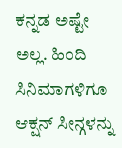ಕನ್ನಡ ಅಷ್ಟೇ ಅಲ್ಲ. ಹಿಂದಿ ಸಿನಿಮಾಗಳಿಗೂ ಆಕ್ಷನ್ ಸೀನ್ಗಳನ್ನು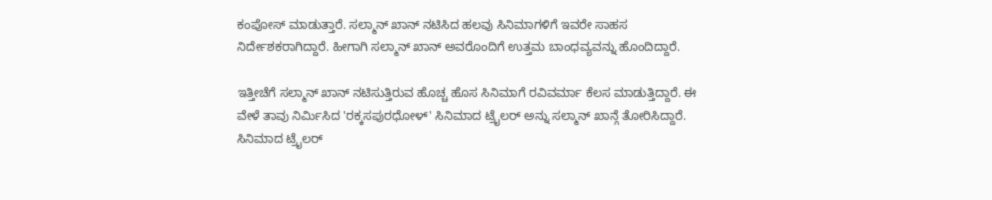ಕಂಪೋಸ್ ಮಾಡುತ್ತಾರೆ. ಸಲ್ಮಾನ್ ಖಾನ್ ನಟಿಸಿದ ಹಲವು ಸಿನಿಮಾಗಳಿಗೆ ಇವರೇ ಸಾಹಸ ನಿರ್ದೇಶಕರಾಗಿದ್ದಾರೆ. ಹೀಗಾಗಿ ಸಲ್ಮಾನ್ ಖಾನ್ ಅವರೊಂದಿಗೆ ಉತ್ತಮ ಬಾಂಧವ್ಯವನ್ನು ಹೊಂದಿದ್ದಾರೆ.

ಇತ್ತೀಚೆಗೆ ಸಲ್ಮಾನ್ ಖಾನ್ ನಟಿಸುತ್ತಿರುವ ಹೊಚ್ಚ ಹೊಸ ಸಿನಿಮಾಗೆ ರವಿವರ್ಮಾ ಕೆಲಸ ಮಾಡುತ್ತಿದ್ದಾರೆ. ಈ ವೇಳೆ ತಾವು ನಿರ್ಮಿಸಿದ 'ರಕ್ಕಸಪುರಧೋಳ್' ಸಿನಿಮಾದ ಟ್ರೈಲರ್ ಅನ್ನು ಸಲ್ಮಾನ್ ಖಾನ್ಗೆ ತೋರಿಸಿದ್ದಾರೆ. ಸಿನಿಮಾದ ಟ್ರೈಲರ್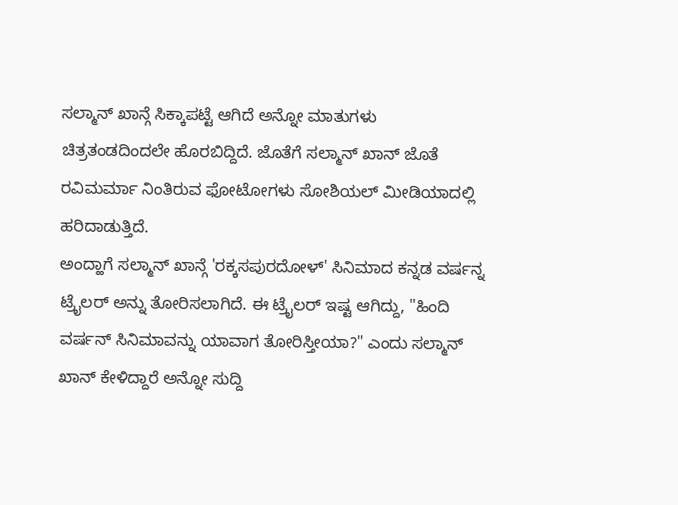ಸಲ್ಮಾನ್ ಖಾನ್ಗೆ ಸಿಕ್ಕಾಪಟ್ಟೆ ಆಗಿದೆ ಅನ್ನೋ ಮಾತುಗಳು ಚಿತ್ರತಂಡದಿಂದಲೇ ಹೊರಬಿದ್ದಿದೆ. ಜೊತೆಗೆ ಸಲ್ಮಾನ್ ಖಾನ್ ಜೊತೆ ರವಿಮರ್ಮಾ ನಿಂತಿರುವ ಫೋಟೋಗಳು ಸೋಶಿಯಲ್ ಮೀಡಿಯಾದಲ್ಲಿ ಹರಿದಾಡುತ್ತಿದೆ.
ಅಂದ್ಹಾಗೆ ಸಲ್ಮಾನ್ ಖಾನ್ಗೆ 'ರಕ್ಕಸಪುರದೋಳ್' ಸಿನಿಮಾದ ಕನ್ನಡ ವರ್ಷನ್ನ ಟ್ರೈಲರ್ ಅನ್ನು ತೋರಿಸಲಾಗಿದೆ. ಈ ಟ್ರೈಲರ್ ಇಷ್ಟ ಆಗಿದ್ದು, "ಹಿಂದಿ ವರ್ಷನ್ ಸಿನಿಮಾವನ್ನು ಯಾವಾಗ ತೋರಿಸ್ತೀಯಾ?" ಎಂದು ಸಲ್ಮಾನ್ ಖಾನ್ ಕೇಳಿದ್ದಾರೆ ಅನ್ನೋ ಸುದ್ದಿ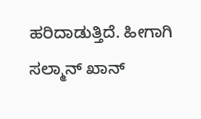ಹರಿದಾಡುತ್ತಿದೆ. ಹೀಗಾಗಿ ಸಲ್ಮಾನ್ ಖಾನ್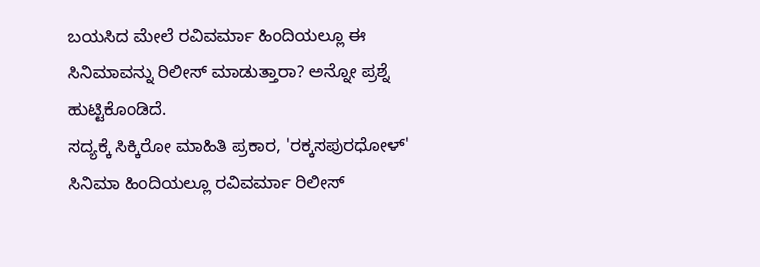ಬಯಸಿದ ಮೇಲೆ ರವಿವರ್ಮಾ ಹಿಂದಿಯಲ್ಲೂ ಈ ಸಿನಿಮಾವನ್ನು ರಿಲೀಸ್ ಮಾಡುತ್ತಾರಾ? ಅನ್ನೋ ಪ್ರಶ್ನೆ ಹುಟ್ಟಿಕೊಂಡಿದೆ.
ಸದ್ಯಕ್ಕೆ ಸಿಕ್ಕಿರೋ ಮಾಹಿತಿ ಪ್ರಕಾರ, 'ರಕ್ಕಸಪುರಧೋಳ್' ಸಿನಿಮಾ ಹಿಂದಿಯಲ್ಲೂ ರವಿವರ್ಮಾ ರಿಲೀಸ್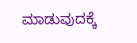ಮಾಡುವುದಕ್ಕೆ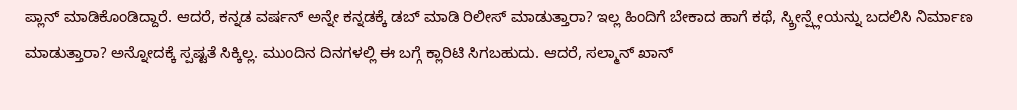ಪ್ಲಾನ್ ಮಾಡಿಕೊಂಡಿದ್ದಾರೆ. ಆದರೆ, ಕನ್ನಡ ವರ್ಷನ್ ಅನ್ನೇ ಕನ್ನಡಕ್ಕೆ ಡಬ್ ಮಾಡಿ ರಿಲೀಸ್ ಮಾಡುತ್ತಾರಾ? ಇಲ್ಲ ಹಿಂದಿಗೆ ಬೇಕಾದ ಹಾಗೆ ಕಥೆ, ಸ್ಕ್ರೀನ್ಪ್ಲೇಯನ್ನು ಬದಲಿಸಿ ನಿರ್ಮಾಣ ಮಾಡುತ್ತಾರಾ? ಅನ್ನೋದಕ್ಕೆ ಸ್ಪಷ್ಟತೆ ಸಿಕ್ಕಿಲ್ಲ. ಮುಂದಿನ ದಿನಗಳಲ್ಲಿ ಈ ಬಗ್ಗೆ ಕ್ಲಾರಿಟಿ ಸಿಗಬಹುದು. ಆದರೆ, ಸಲ್ಮಾನ್ ಖಾನ್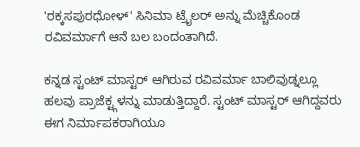'ರಕ್ಕಸಪುರಧೋಳ್' ಸಿನಿಮಾ ಟ್ರೈಲರ್ ಅನ್ನು ಮೆಚ್ಚಿಕೊಂಡ ರವಿವರ್ಮಾಗೆ ಆನೆ ಬಲ ಬಂದಂತಾಗಿದೆ.

ಕನ್ನಡ ಸ್ಟಂಟ್ ಮಾಸ್ಟರ್ ಆಗಿರುವ ರವಿವರ್ಮಾ ಬಾಲಿವುಡ್ನಲ್ಲೂ ಹಲವು ಪ್ರಾಜೆಕ್ಟ್ಗಳನ್ನು ಮಾಡುತ್ತಿದ್ದಾರೆ. ಸ್ಟಂಟ್ ಮಾಸ್ಟರ್ ಆಗಿದ್ದವರು ಈಗ ನಿರ್ಮಾಪಕರಾಗಿಯೂ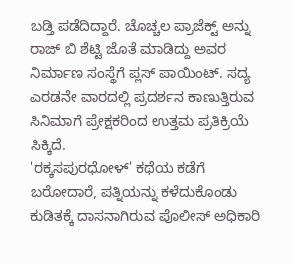ಬಡ್ತಿ ಪಡೆದಿದ್ದಾರೆ. ಚೊಚ್ಚಲ ಪ್ರಾಜೆಕ್ಟ್ ಅನ್ನು ರಾಜ್ ಬಿ ಶೆಟ್ಟಿ ಜೊತೆ ಮಾಡಿದ್ದು ಅವರ ನಿರ್ಮಾಣ ಸಂಸ್ಥೆಗೆ ಪ್ಲಸ್ ಪಾಯಿಂಟ್. ಸದ್ಯ ಎರಡನೇ ವಾರದಲ್ಲಿ ಪ್ರದರ್ಶನ ಕಾಣುತ್ತಿರುವ ಸಿನಿಮಾಗೆ ಪ್ರೇಕ್ಷಕರಿಂದ ಉತ್ತಮ ಪ್ರತಿಕ್ರಿಯೆ ಸಿಕ್ಕಿದೆ.
'ರಕ್ಕಸಪುರಧೋಳ್' ಕಥೆಯ ಕಡೆಗೆ ಬರೋದಾರೆ, ಪತ್ನಿಯನ್ನು ಕಳೆದುಕೊಂಡು ಕುಡಿತಕ್ಕೆ ದಾಸನಾಗಿರುವ ಪೊಲೀಸ್ ಅಧಿಕಾರಿ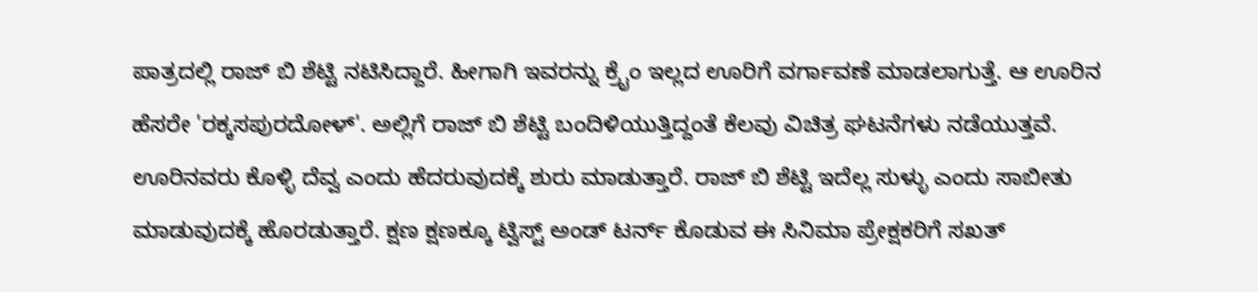ಪಾತ್ರದಲ್ಲಿ ರಾಜ್ ಬಿ ಶೆಟ್ಟಿ ನಟಿಸಿದ್ದಾರೆ. ಹೀಗಾಗಿ ಇವರನ್ನು ಕ್ರೈಂ ಇಲ್ಲದ ಊರಿಗೆ ವರ್ಗಾವಣೆ ಮಾಡಲಾಗುತ್ತೆ. ಆ ಊರಿನ ಹೆಸರೇ 'ರಕ್ಕಸಪುರದೋಳ್'. ಅಲ್ಲಿಗೆ ರಾಜ್ ಬಿ ಶೆಟ್ಟಿ ಬಂದಿಳಿಯುತ್ತಿದ್ದಂತೆ ಕೆಲವು ವಿಚಿತ್ರ ಘಟನೆಗಳು ನಡೆಯುತ್ತವೆ. ಊರಿನವರು ಕೊಳ್ಳಿ ದೆವ್ವ ಎಂದು ಹೆದರುವುದಕ್ಕೆ ಶುರು ಮಾಡುತ್ತಾರೆ. ರಾಜ್ ಬಿ ಶೆಟ್ಟಿ ಇದೆಲ್ಲ ಸುಳ್ಳು ಎಂದು ಸಾಬೀತು ಮಾಡುವುದಕ್ಕೆ ಹೊರಡುತ್ತಾರೆ. ಕ್ಷಣ ಕ್ಷಣಕ್ಕೂ ಟ್ವಿಸ್ಟ್ ಅಂಡ್ ಟರ್ನ್ ಕೊಡುವ ಈ ಸಿನಿಮಾ ಪ್ರೇಕ್ಷಕರಿಗೆ ಸಖತ್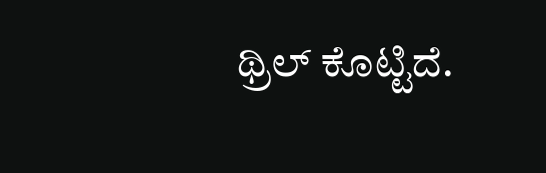ಥ್ರಿಲ್ ಕೊಟ್ಟಿದೆ.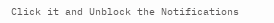Click it and Unblock the Notifications